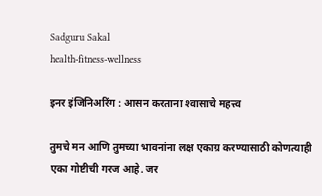Sadguru Sakal
health-fitness-wellness

इनर इंजिनिअरिंग : आसन करताना श्‍वासाचे महत्त्व

तुमचे मन आणि तुमच्या भावनांना लक्ष एकाग्र करण्यासाठी कोणत्याही एका गोष्टीची गरज आहे. जर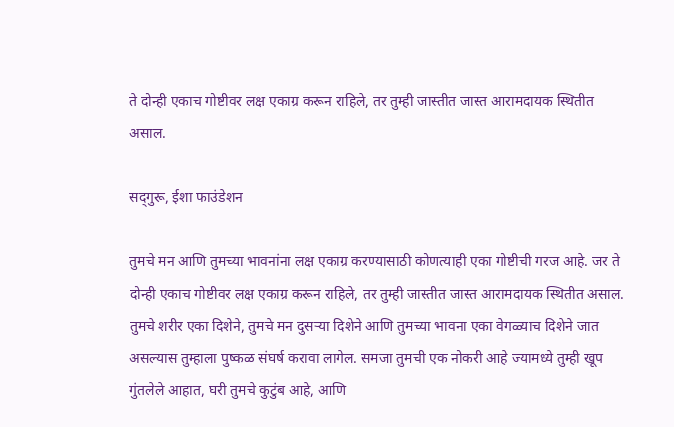ते दोन्ही एकाच गोष्टीवर लक्ष एकाग्र करून राहिले, तर तुम्ही जास्तीत जास्त आरामदायक स्थितीत असाल.

सद्‌गुरू, ईशा फाउंडेशन

तुमचे मन आणि तुमच्या भावनांना लक्ष एकाग्र करण्यासाठी कोणत्याही एका गोष्टीची गरज आहे. जर ते दोन्ही एकाच गोष्टीवर लक्ष एकाग्र करून राहिले, तर तुम्ही जास्तीत जास्त आरामदायक स्थितीत असाल. तुमचे शरीर एका दिशेने, तुमचे मन दुसऱ्या दिशेने आणि तुमच्या भावना एका वेगळ्याच दिशेने जात असल्यास तुम्हाला पुष्कळ संघर्ष करावा लागेल. समजा तुमची एक नोकरी आहे ज्यामध्ये तुम्ही खूप गुंतलेले आहात, घरी तुमचे कुटुंब आहे, आणि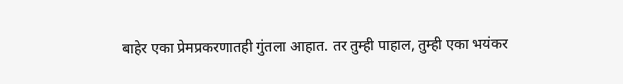बाहेर एका प्रेमप्रकरणातही गुंतला आहात. तर तुम्ही पाहाल, तुम्ही एका भयंकर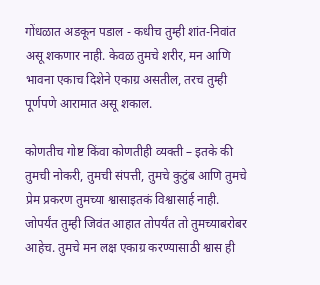गोंधळात अडकून पडाल - कधीच तुम्ही शांत-निवांत असू शकणार नाही. केवळ तुमचे शरीर, मन आणि भावना एकाच दिशेने एकाग्र असतील, तरच तुम्ही पूर्णपणे आरामात असू शकाल.

कोणतीच गोष्ट किंवा कोणतीही व्यक्ती – इतके की तुमची नोकरी, तुमची संपत्ती, तुमचे कुटुंब आणि तुमचे प्रेम प्रकरण तुमच्या श्वासाइतकं विश्वासार्ह नाही. जोपर्यंत तुम्ही जिवंत आहात तोपर्यंत तो तुमच्याबरोबर आहेच. तुमचे मन लक्ष एकाग्र करण्यासाठी श्वास ही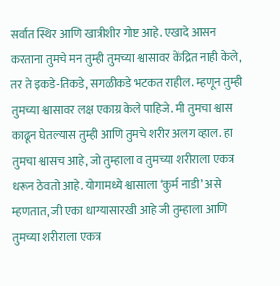सर्वांत स्थिर आणि खात्रीशीर गोष्ट आहे. एखादे आसन करताना तुमचे मन तुम्ही तुमच्या श्वासावर केंद्रित नाही केले, तर ते इकडे-तिकडे, सगळीकडे भटकत राहील. म्हणून तुम्ही तुमच्या श्वासावर लक्ष एकाग्र केले पाहिजे. मी तुमचा श्वास काढून घेतल्यास तुम्ही आणि तुमचे शरीर अलग व्हाल. हा तुमचा श्वासच आहे, जो तुम्हाला व तुमच्या शरीराला एकत्र धरून ठेवतो आहे. योगामध्ये श्वासाला ‘कुर्म नाडी’ असे म्हणतात, जी एका धाग्यासारखी आहे जी तुम्हाला आणि तुमच्या शरीराला एकत्र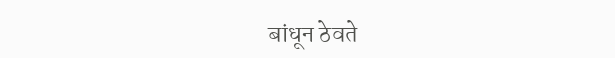बांधून ठेवते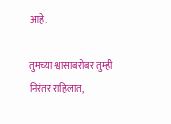आहे.

तुमच्या श्वासाबरोबर तुम्ही निरंतर राहिलात,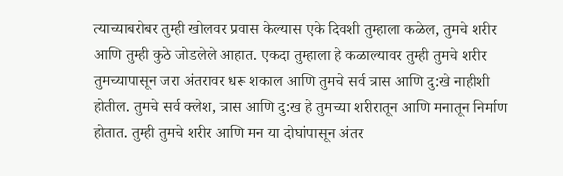त्याच्याबरोबर तुम्ही खोलवर प्रवास केल्यास एके दिवशी तुम्हाला कळेल, तुमचे शरीर आणि तुम्ही कुठे जोडलेले आहात. एकदा तुम्हाला हे कळाल्यावर तुम्ही तुमचे शरीर तुमच्यापासून जरा अंतरावर धरू शकाल आणि तुमचे सर्व त्रास आणि दु:खे नाहीशी होतील. तुमचे सर्व क्लेश, त्रास आणि दु:ख हे तुमच्या शरीरातून आणि मनातून निर्माण होतात. तुम्ही तुमचे शरीर आणि मन या दोघांपासून अंतर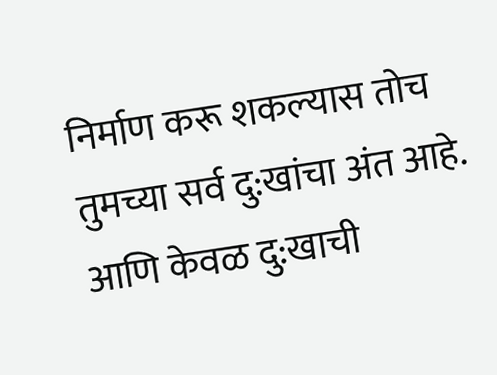निर्माण करू शकल्यास तोच तुमच्या सर्व दु:खांचा अंत आहे. आणि केवळ दु:खाची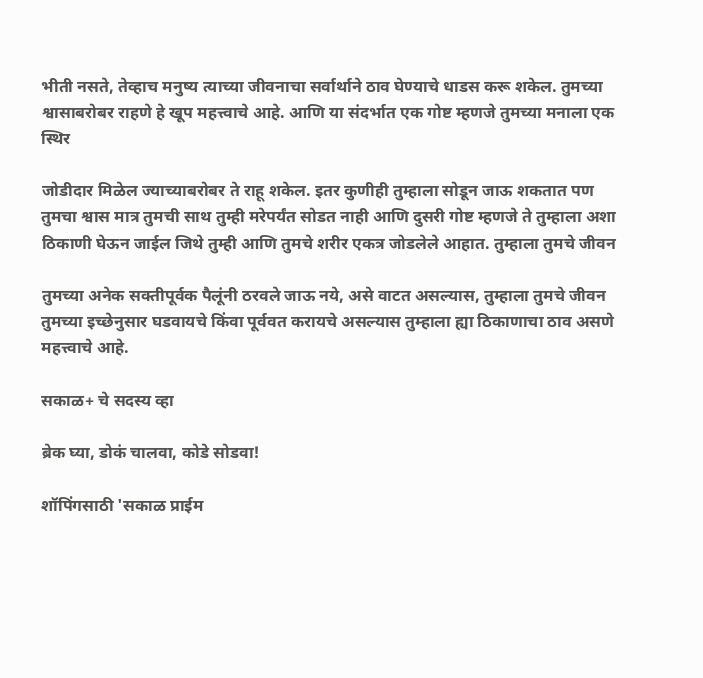भीती नसते, तेव्हाच मनुष्य त्याच्या जीवनाचा सर्वार्थाने ठाव घेण्याचे धाडस करू शकेल. तुमच्या श्वासाबरोबर राहणे हे खूप महत्त्वाचे आहे. आणि या संदर्भात एक गोष्ट म्हणजे तुमच्या मनाला एक स्थिर

जोडीदार मिळेल ज्याच्याबरोबर ते राहू शकेल. इतर कुणीही तुम्हाला सोडून जाऊ शकतात पण तुमचा श्वास मात्र तुमची साथ तुम्ही मरेपर्यंत सोडत नाही आणि दुसरी गोष्ट म्हणजे ते तुम्हाला अशा ठिकाणी घेऊन जाईल जिथे तुम्ही आणि तुमचे शरीर एकत्र जोडलेले आहात. तुम्हाला तुमचे जीवन

तुमच्या अनेक सक्तीपूर्वक पैलूंनी ठरवले जाऊ नये, असे वाटत असल्यास, तुम्हाला तुमचे जीवन तुमच्या इच्छेनुसार घडवायचे किंवा पूर्ववत करायचे असल्यास तुम्हाला ह्या ठिकाणाचा ठाव असणे महत्त्वाचे आहे.

सकाळ+ चे सदस्य व्हा

ब्रेक घ्या, डोकं चालवा, कोडे सोडवा!

शॉपिंगसाठी 'सकाळ प्राईम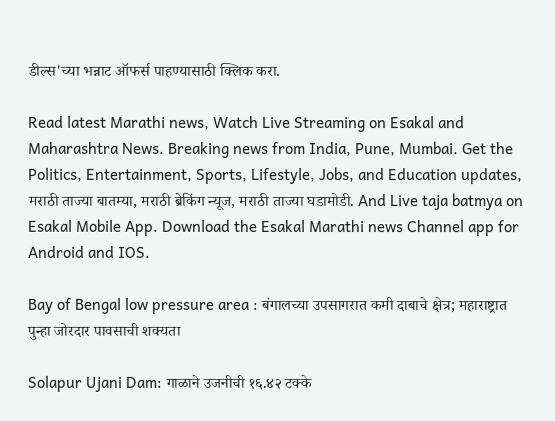डील्स'च्या भन्नाट ऑफर्स पाहण्यासाठी क्लिक करा.

Read latest Marathi news, Watch Live Streaming on Esakal and Maharashtra News. Breaking news from India, Pune, Mumbai. Get the Politics, Entertainment, Sports, Lifestyle, Jobs, and Education updates, मराठी ताज्या बातम्या, मराठी ब्रेकिंग न्यूज, मराठी ताज्या घडामोडी. And Live taja batmya on Esakal Mobile App. Download the Esakal Marathi news Channel app for Android and IOS.

Bay of Bengal low pressure area : बंगालच्या उपसागरात कमी दाबाचे क्षेत्र; महाराष्ट्रात पुन्हा जोरदार पावसाची शक्यता

Solapur Ujani Dam: गाळाने उजनीची १६.४२ टक्के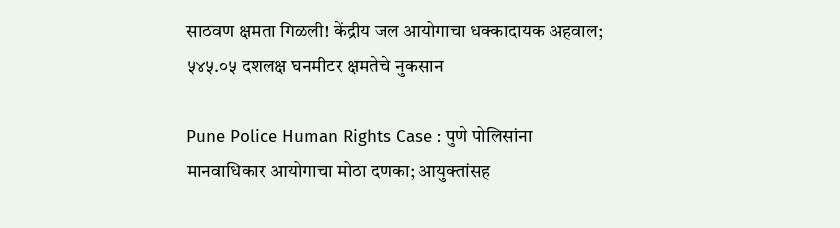साठवण क्षमता गिळली! केंद्रीय जल आयोगाचा धक्कादायक अहवाल; ५४५.०५ दशलक्ष घनमीटर क्षमतेचे नुकसान

Pune Police Human Rights Case : पुणे पोलिसांना मानवाधिकार आयोगाचा मोठा दणका; आयुक्तांसह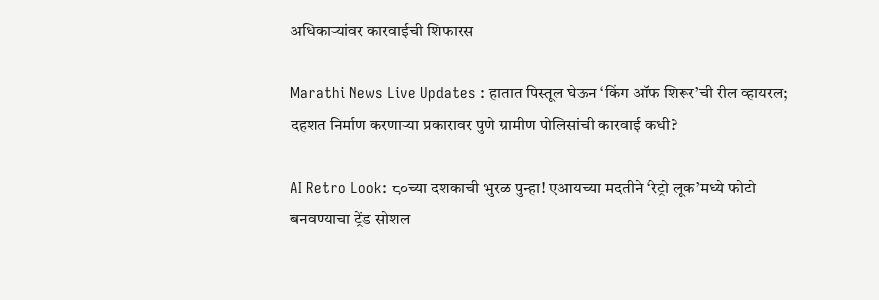अधिकाऱ्यांवर कारवाईची शिफारस

Marathi News Live Updates : हातात पिस्तूल घेऊन ‘किंग ऑफ शिरूर’ची रील व्हायरल; दहशत निर्माण करणाऱ्या प्रकारावर पुणे ग्रामीण पोलिसांची कारवाई कधी?

AI Retro Look: ८०च्या दशकाची भुरळ पुन्हा! एआयच्या मदतीने ‘रेट्रो लूक’मध्ये फोटो बनवण्याचा ट्रेंड सोशल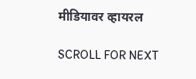मीडियावर व्हायरल

SCROLL FOR NEXT